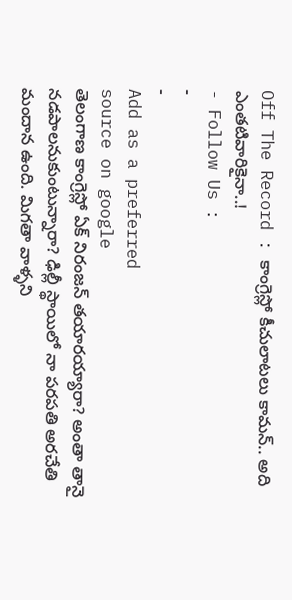Off The Record : కాంగ్రెస్లో కీచులాటలు కామన్.. అది ఎంతటివారికైనా..!
- Follow Us :
-
-
Add as a preferred
source on google
తెలంగాణ కాంగ్రెస్లో ఏక్ నిరంజన్ తయారయ్యారా? అంతా తానై నడపాలనుకుంటున్నారా? ఢిల్లీ స్థాయిలో నా పరపతి అరచేతి మందాన ఉంది. మిగతా వాళ్ళని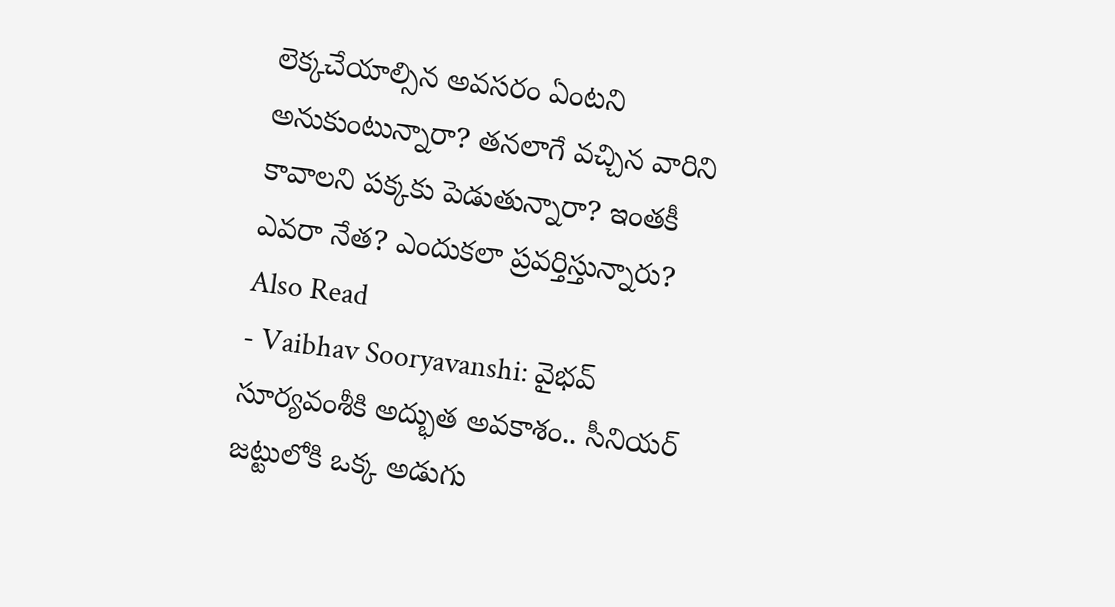లెక్కచేయాల్సిన అవసరం ఏంటని అనుకుంటున్నారా? తనలాగే వచ్చిన వారిని కావాలని పక్కకు పెడుతున్నారా? ఇంతకీ ఎవరా నేత? ఎందుకలా ప్రవర్తిస్తున్నారు?
Also Read
- Vaibhav Sooryavanshi: వైభవ్ సూర్యవంశీకి అద్భుత అవకాశం.. సీనియర్ జట్టులోకి ఒక్క అడుగు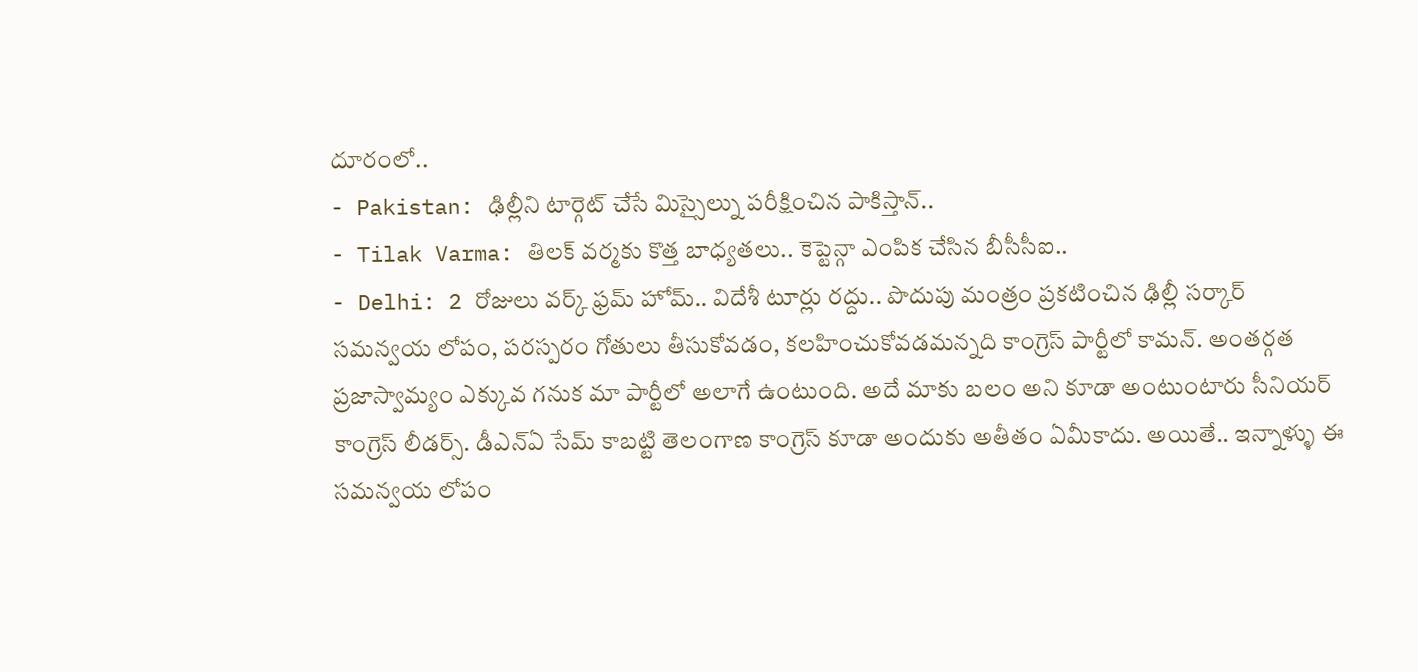దూరంలో..
- Pakistan: ఢిల్లీని టార్గెట్ చేసే మిస్సైల్ను పరీక్షించిన పాకిస్తాన్..
- Tilak Varma: తిలక్ వర్మకు కొత్త బాధ్యతలు.. కెప్టెన్గా ఎంపిక చేసిన బీసీసీఐ..
- Delhi: 2 రోజులు వర్క్ ఫ్రమ్ హోమ్.. విదేశీ టూర్లు రద్దు.. పొదుపు మంత్రం ప్రకటించిన ఢిల్లీ సర్కార్
సమన్వయ లోపం, పరస్పరం గోతులు తీసుకోవడం, కలహించుకోవడమన్నది కాంగ్రెస్ పార్టీలో కామన్. అంతర్గత ప్రజాస్వామ్యం ఎక్కువ గనుక మా పార్టీలో అలాగే ఉంటుంది. అదే మాకు బలం అని కూడా అంటుంటారు సీనియర్ కాంగ్రెస్ లీడర్స్. డీఎన్ఏ సేమ్ కాబట్టి తెలంగాణ కాంగ్రెస్ కూడా అందుకు అతీతం ఏమీకాదు. అయితే.. ఇన్నాళ్ళు ఈ సమన్వయ లోపం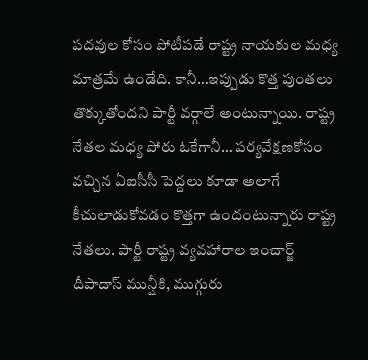పదవుల కోసం పోటీపడే రాష్ట్ర నాయకుల మధ్య మాత్రమే ఉండేది. కానీ…ఇప్పుడు కొత్త పుంతలు తొక్కుతోందని పార్టీ వర్గాలే అంటున్నాయి. రాష్ట్ర నేతల మధ్య పోరు ఓకేగానీ… పర్యవేక్షణకోసం వచ్చిన ఏఐసీసీ పెద్దలు కూడా అలాగే కీచులాడుకోవడం కొత్తగా ఉందంటున్నారు రాష్ట్ర నేతలు. పార్టీ రాష్ట్ర వ్యవహారాల ఇంచార్జ్ దీపాదాస్ మున్షీకి, ముగ్గురు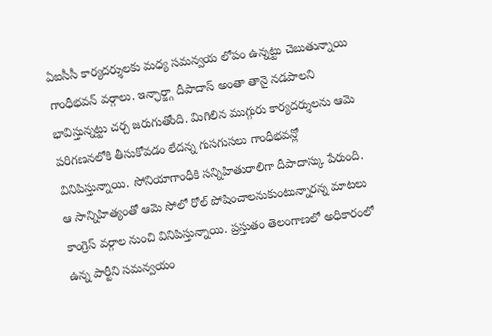ఏఐసీసీ కార్యదర్శులకు మధ్య సమన్వయ లోపం ఉన్నట్టు చెబుతున్నాయి గాంధీభవన్ వర్గాలు. ఇన్ఛార్జ్గా దీపాదాస్ అంతా తానై నడపాలని భావిస్తున్నట్టు చర్చ జరుగుతోంది. మిగిలిన ముగ్గురు కార్యదర్శులను ఆమె పరిగణనలోకి తీసుకోవడం లేదన్న గుసగుసలు గాంధీభవన్లో వినిపిస్తున్నాయి. సోనియాగాంధీకి సన్నిహితురాలిగా దీపాదాస్కు పేరుంది. ఆ సాన్నిహిత్యంతో ఆమె సోలో రోల్ పోషించాలనుకుంటున్నారన్న మాటలు కాంగ్రెస్ వర్గాల నుంచి వినిపిస్తున్నాయి. ప్రస్తుతం తెలంగాణలో అధికారంలో ఉన్న పార్టీని సమన్వయం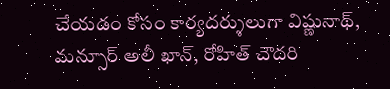చేయడం కోసం కార్యదర్శులుగా విష్ణునాథ్, మన్సూర్ అలీ ఖాన్, రోహిత్ చౌదరి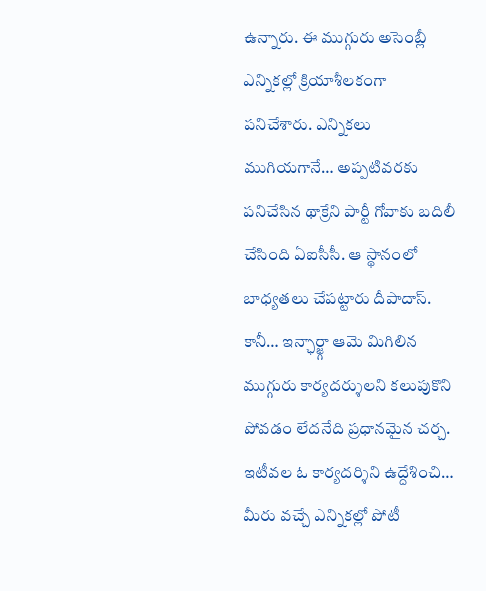ఉన్నారు. ఈ ముగ్గురు అసెంబ్లీ ఎన్నికల్లో క్రియాశీలకంగా పనిచేశారు. ఎన్నికలు ముగియగానే… అప్పటివరకు పనిచేసిన థాక్రేని పార్టీ గోవాకు బదిలీ చేసింది ఏఐసీసీ. ఆ స్థానంలో బాధ్యతలు చేపట్టారు దీపాదాస్. కానీ… ఇన్ఛార్జ్గా ఆమె మిగిలిన ముగ్గురు కార్యదర్శులని కలుపుకొని పోవడం లేదనేది ప్రధానమైన చర్చ.
ఇటీవల ఓ కార్యదర్శిని ఉద్దేశించి… మీరు వచ్చే ఎన్నికల్లో పోటీ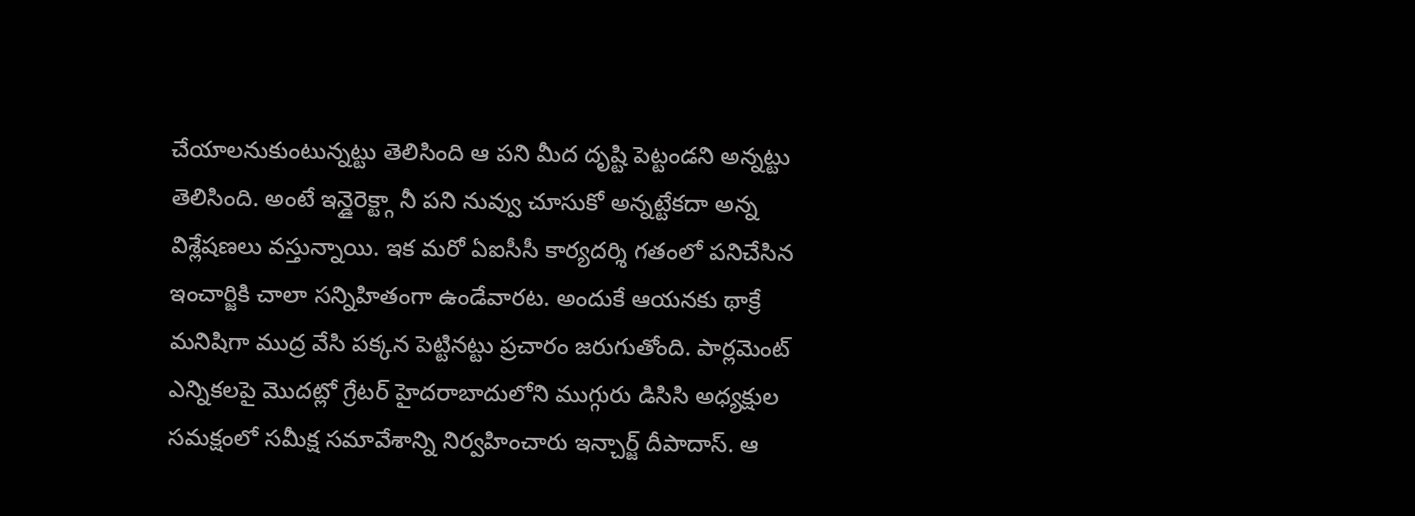చేయాలనుకుంటున్నట్టు తెలిసింది ఆ పని మీద దృష్టి పెట్టండని అన్నట్టు తెలిసింది. అంటే ఇన్డైరెక్ట్గా నీ పని నువ్వు చూసుకో అన్నట్టేకదా అన్న విశ్లేషణలు వస్తున్నాయి. ఇక మరో ఏఐసీసీ కార్యదర్శి గతంలో పనిచేసిన ఇంచార్జికి చాలా సన్నిహితంగా ఉండేవారట. అందుకే ఆయనకు థాక్రే మనిషిగా ముద్ర వేసి పక్కన పెట్టినట్టు ప్రచారం జరుగుతోంది. పార్లమెంట్ ఎన్నికలపై మొదట్లో గ్రేటర్ హైదరాబాదులోని ముగ్గురు డిసిసి అధ్యక్షుల సమక్షంలో సమీక్ష సమావేశాన్ని నిర్వహించారు ఇన్చార్జ్ దీపాదాస్. ఆ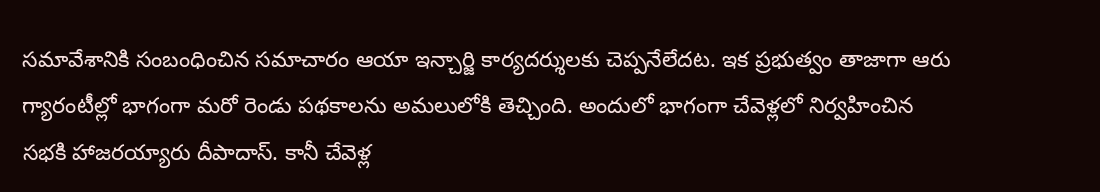సమావేశానికి సంబంధించిన సమాచారం ఆయా ఇన్చార్జి కార్యదర్శులకు చెప్పనేలేదట. ఇక ప్రభుత్వం తాజాగా ఆరు గ్యారంటీల్లో భాగంగా మరో రెండు పథకాలను అమలులోకి తెచ్చింది. అందులో భాగంగా చేవెళ్లలో నిర్వహించిన సభకి హాజరయ్యారు దీపాదాస్. కానీ చేవెళ్ల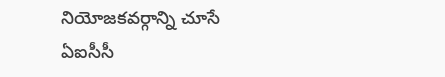నియోజకవర్గాన్ని చూసే ఏఐసీసీ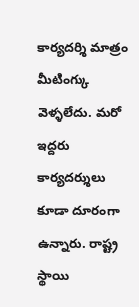కార్యదర్శి మాత్రం మీటింగ్కు వెళ్ళలేదు. మరో ఇద్దరు కార్యదర్శులు కూడా దూరంగా ఉన్నారు. రాష్ట్ర స్థాయి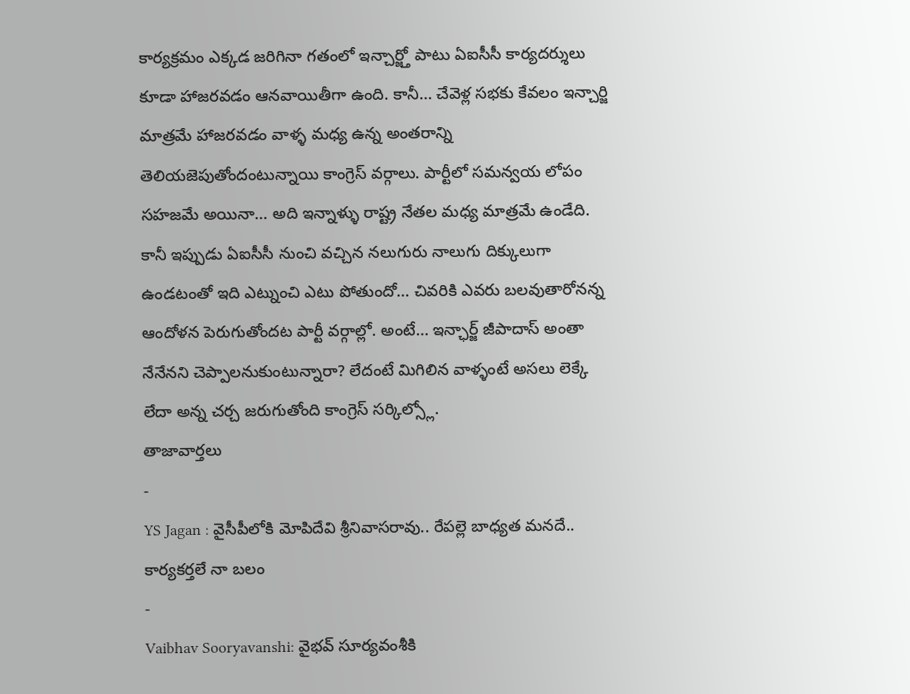కార్యక్రమం ఎక్కడ జరిగినా గతంలో ఇన్చార్జ్తో పాటు ఏఐసీసీ కార్యదర్శులు కూడా హాజరవడం ఆనవాయితీగా ఉంది. కానీ… చేవెళ్ల సభకు కేవలం ఇన్చార్జి మాత్రమే హాజరవడం వాళ్ళ మధ్య ఉన్న అంతరాన్ని తెలియజెపుతోందంటున్నాయి కాంగ్రెస్ వర్గాలు. పార్టీలో సమన్వయ లోపం సహజమే అయినా… అది ఇన్నాళ్ళు రాష్ట్ర నేతల మధ్య మాత్రమే ఉండేది. కానీ ఇప్పుడు ఏఐసీసీ నుంచి వచ్చిన నలుగురు నాలుగు దిక్కులుగా ఉండటంతో ఇది ఎట్నుంచి ఎటు పోతుందో… చివరికి ఎవరు బలవుతారోనన్న ఆందోళన పెరుగుతోందట పార్టీ వర్గాల్లో. అంటే… ఇన్ఛార్జ్ జీపాదాస్ అంతా నేనేనని చెప్పాలనుకుంటున్నారా? లేదంటే మిగిలిన వాళ్ళంటే అసలు లెక్కే లేదా అన్న చర్చ జరుగుతోంది కాంగ్రెస్ సర్కిల్స్లో.
తాజావార్తలు
-
YS Jagan : వైసీపీలోకి మోపిదేవి శ్రీనివాసరావు.. రేపల్లె బాధ్యత మనదే.. కార్యకర్తలే నా బలం
-
Vaibhav Sooryavanshi: వైభవ్ సూర్యవంశీకి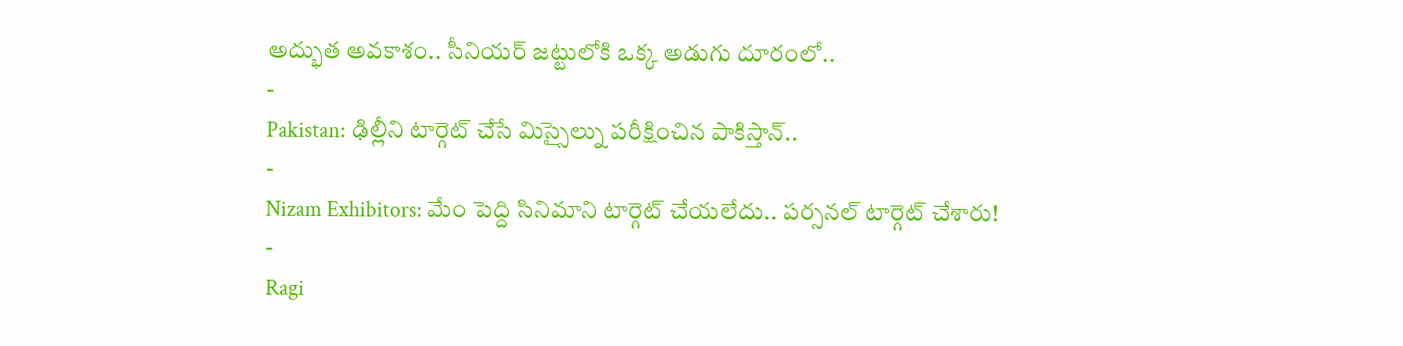అద్భుత అవకాశం.. సీనియర్ జట్టులోకి ఒక్క అడుగు దూరంలో..
-
Pakistan: ఢిల్లీని టార్గెట్ చేసే మిస్సైల్ను పరీక్షించిన పాకిస్తాన్..
-
Nizam Exhibitors: మేం పెద్ది సినిమాని టార్గెట్ చేయలేదు.. పర్సనల్ టార్గెట్ చేశారు!
-
Ragi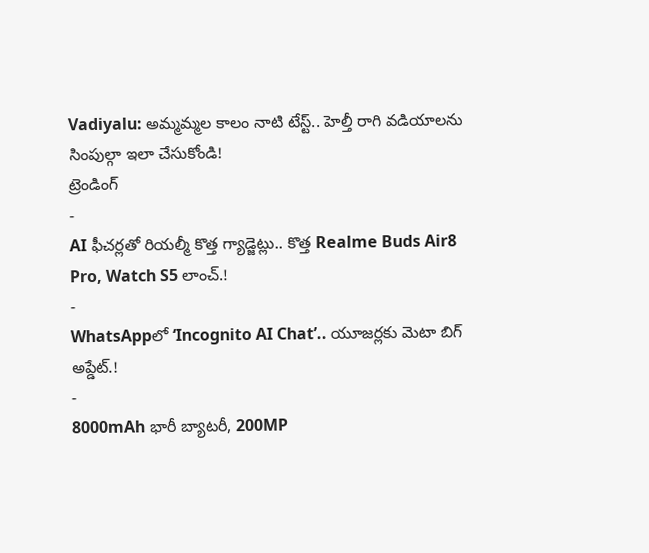Vadiyalu: అమ్మమ్మల కాలం నాటి టేస్ట్.. హెల్తీ రాగి వడియాలను సింపుల్గా ఇలా చేసుకోండి!
ట్రెండింగ్
-
AI ఫీచర్లతో రియల్మీ కొత్త గ్యాడ్జెట్లు.. కొత్త Realme Buds Air8 Pro, Watch S5 లాంచ్.!
-
WhatsAppలో ‘Incognito AI Chat’.. యూజర్లకు మెటా బిగ్ అప్డేట్.!
-
8000mAh భారీ బ్యాటరీ, 200MP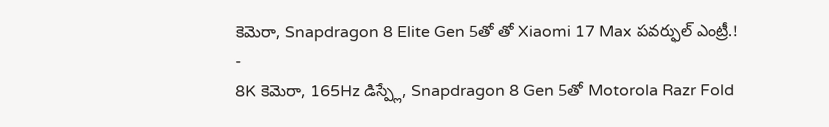కెమెరా, Snapdragon 8 Elite Gen 5తో తో Xiaomi 17 Max పవర్ఫుల్ ఎంట్రీ.!
-
8K కెమెరా, 165Hz డిస్ప్లే, Snapdragon 8 Gen 5తో Motorola Razr Fold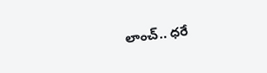లాంచ్.. ధరే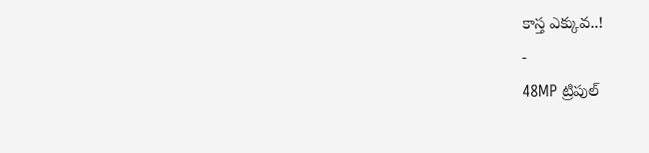కాస్త ఎక్కువ..!
-
48MP ట్రిపుల్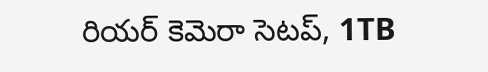రియర్ కెమెరా సెటప్, 1TB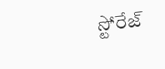స్టోరేజ్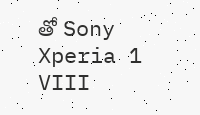తో Sony Xperia 1 VIII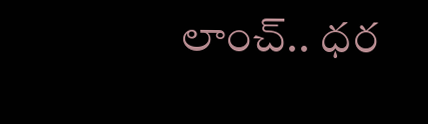లాంచ్.. ధర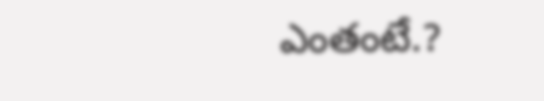ఎంతంటే.?